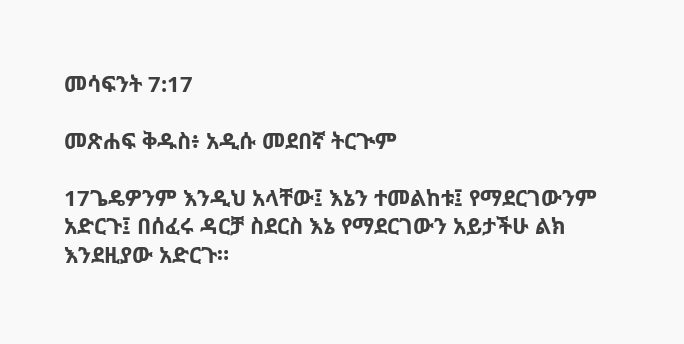መሳፍንት 7:17

መጽሐፍ ቅዱስ፥ አዲሱ መደበኛ ትርጒም

17ጌዴዎንም እንዲህ አላቸው፤ እኔን ተመልከቱ፤ የማደርገውንም አድርጉ፤ በሰፈሩ ዳርቻ ስደርስ እኔ የማደርገውን አይታችሁ ልክ እንደዚያው አድርጉ።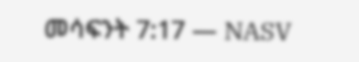መሳፍንት 7:17 — NASV